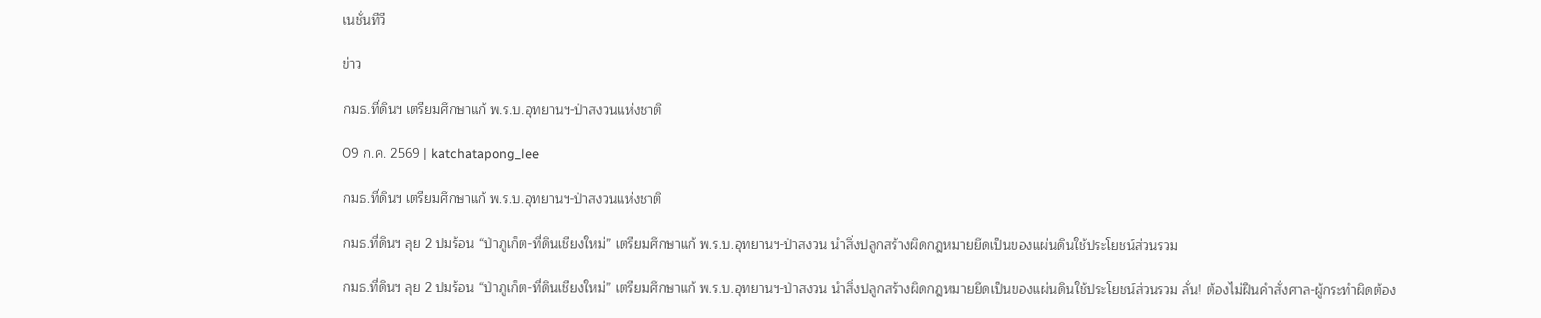เนชั่นทีวี

ข่าว

กมธ.ที่ดินฯ เตรียมศึกษาแก้ พ.ร.บ.อุทยานฯ-ป่าสงวนแห่งชาติ

09 ก.ค. 2569 | katchatapong_lee

กมธ.ที่ดินฯ เตรียมศึกษาแก้ พ.ร.บ.อุทยานฯ-ป่าสงวนแห่งชาติ

กมธ.ที่ดินฯ ลุย 2 ปมร้อน “ป่าภูเก็ต-ที่ดินเชียงใหม่” เตรียมศึกษาแก้ พ.ร.บ.อุทยานฯ-ป่าสงวน นำสิ่งปลูกสร้างผิดกฎหมายยึดเป็นของแผ่นดินใช้ประโยชน์ส่วนรวม

กมธ.ที่ดินฯ ลุย 2 ปมร้อน “ป่าภูเก็ต-ที่ดินเชียงใหม่” เตรียมศึกษาแก้ พ.ร.บ.อุทยานฯ-ป่าสงวน นำสิ่งปลูกสร้างผิดกฎหมายยึดเป็นของแผ่นดินใช้ประโยชน์ส่วนรวม ลั่น! ต้องไม่ฝืนคำสั่งศาล-ผู้กระทำผิดต้อง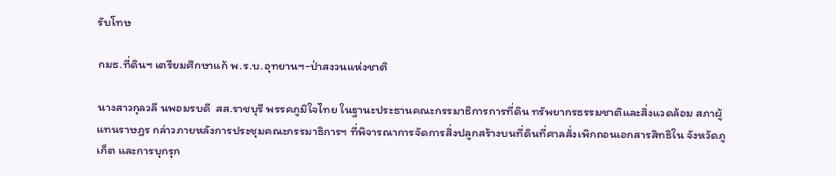รับโทษ

กมธ.ที่ดินฯ เตรียมศึกษาแก้ พ.ร.บ.อุทยานฯ-ป่าสงวนแห่งชาติ

นางสาวกุลวลี นพอมรบดี  สส.ราชบุรี พรรคภูมิใจไทย ในฐานะประธานคณะกรรมาธิการการที่ดิน ทรัพยากรธรรมชาติและสิ่งแวดล้อม สภาผู้แทนราษฎร กล่าวภายหลังการประชุมคณะกรรมาธิการฯ ที่พิจารณาการจัดการสิ่งปลูกสร้างบนที่ดินที่ศาลสั่งเพิกถอนเอกสารสิทธิใน จังหวัดภูเก็ต และการบุกรุก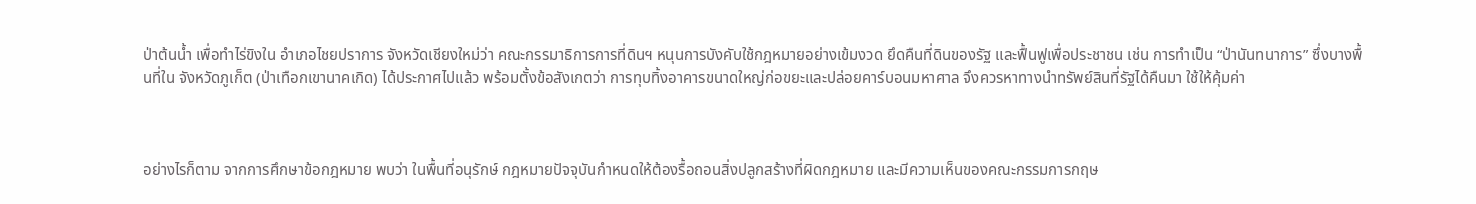ป่าต้นน้ำ เพื่อทำไร่ขิงใน อำเภอไชยปราการ จังหวัดเชียงใหม่ว่า คณะกรรมาธิการการที่ดินฯ หนุนการบังคับใช้กฎหมายอย่างเข้มงวด ยึดคืนที่ดินของรัฐ และฟื้นฟูเพื่อประชาชน เช่น การทำเป็น “ป่านันทนาการ” ซึ่งบางพื้นที่ใน จังหวัดภูเก็ต (ป่าเทือกเขานาคเกิด) ได้ประกาศไปแล้ว พร้อมตั้งข้อสังเกตว่า การทุบทิ้งอาคารขนาดใหญ่ก่อขยะและปล่อยคาร์บอนมหาศาล จึงควรหาทางนำทรัพย์สินที่รัฐได้คืนมา ใช้ให้คุ้มค่า



อย่างไรก็ตาม จากการศึกษาข้อกฎหมาย พบว่า ในพื้นที่อนุรักษ์ กฎหมายปัจจุบันกำหนดให้ต้องรื้อถอนสิ่งปลูกสร้างที่ผิดกฎหมาย และมีความเห็นของคณะกรรมการกฤษ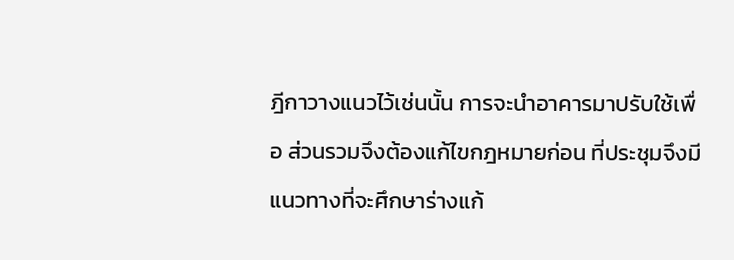ฎีกาวางแนวไว้เช่นนั้น การจะนำอาคารมาปรับใช้เพื่อ ส่วนรวมจึงต้องแก้ไขกฎหมายก่อน ที่ประชุมจึงมีแนวทางที่จะศึกษาร่างแก้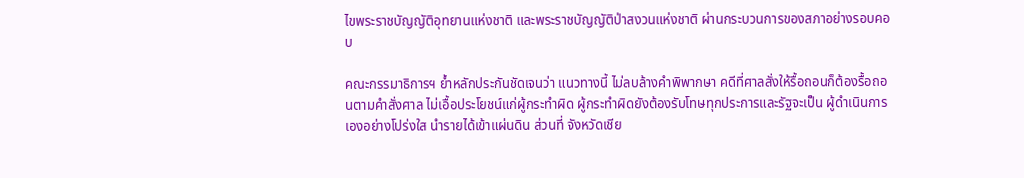ไขพระราชบัญญัติอุทยานแห่งชาติ และพระราชบัญญัติป่าสงวนแห่งชาติ ผ่านกระบวนการของสภาอย่างรอบคอบ

คณะกรรมาธิการฯ ย้ำหลักประกันชัดเจนว่า แนวทางนี้ ไม่ลบล้างคำพิพากษา คดีที่ศาลสั่งให้รื้อถอนก็ต้องรื้อถอนตามคำสั่งศาล ไม่เอื้อประโยชน์แก่ผู้กระทำผิด ผู้กระทำผิดยังต้องรับโทษทุกประการและรัฐจะเป็น ผู้ดำเนินการเองอย่างโปร่งใส นำรายได้เข้าแผ่นดิน ส่วนที่ จังหวัดเชีย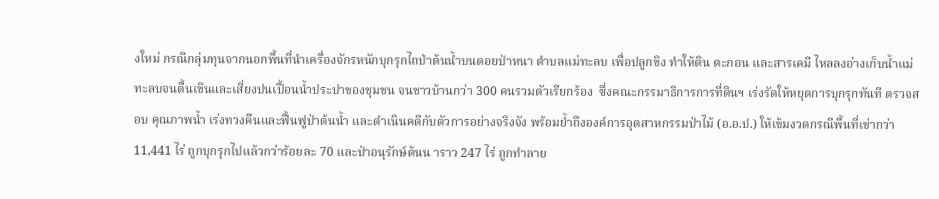งใหม่ กรณีกลุ่มทุนจากนอกพื้นที่นำเครื่องจักรหนักบุกรุกไถป่าต้นน้ำบนดอยป่าหนา ตำบลแม่ทะลบ เพื่อปลูกขิง ทำให้ดิน ตะกอน และสารเคมี ไหลลงอ่างเก็บน้ำแม่ทะลบจนตื้นเขินและเสี่ยงปนเปื้อนน้ำประปาของชุมชน จนชาวบ้านกว่า 300 คนรวมตัวเรียกร้อง  ซึ่งคณะกรรมาธิการการที่ดินฯ เร่งรัดให้หยุดการบุกรุกทันที ตรวจสอบ คุณภาพน้ำ เร่งทวงคืนและฟื้นฟูป่าต้นน้ำ และดำเนินคดีกับตัวการอย่างจริงจัง พร้อมย้ำถึงองค์การอุตสาหกรรมป่าไม้ (อ.อ.ป.) ให้เข้มงวดกรณีพื้นที่เช่ากว่า  11,441 ไร่ ถูกบุกรุกไปแล้วกว่าร้อยละ 70 และป่าอนุรักษ์ต้นน าราว 247 ไร่ ถูกทำลาย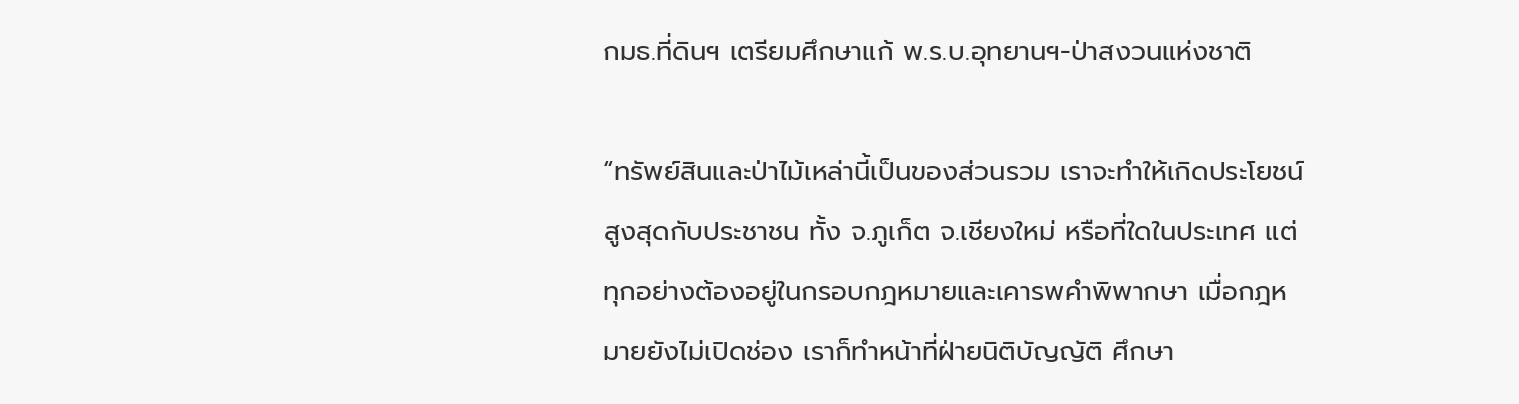กมธ.ที่ดินฯ เตรียมศึกษาแก้ พ.ร.บ.อุทยานฯ-ป่าสงวนแห่งชาติ

“ทรัพย์สินและป่าไม้เหล่านี้เป็นของส่วนรวม เราจะทำให้เกิดประโยชน์สูงสุดกับประชาชน ทั้ง จ.ภูเก็ต จ.เชียงใหม่ หรือที่ใดในประเทศ แต่ทุกอย่างต้องอยู่ในกรอบกฎหมายและเคารพคำพิพากษา เมื่อกฎหมายยังไม่เปิดช่อง เราก็ทำหน้าที่ฝ่ายนิติบัญญัติ ศึกษา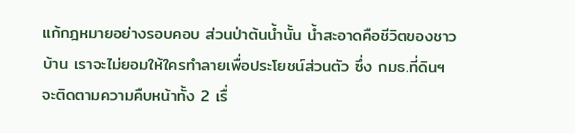แก้กฎหมายอย่างรอบคอบ ส่วนป่าต้นน้ำนั้น น้ำสะอาดคือชีวิตของชาวบ้าน เราจะไม่ยอมให้ใครทำลายเพื่อประโยชน์ส่วนตัว ซึ่ง กมธ.ที่ดินฯ จะติดตามความคืบหน้าทั้ง 2 เรื่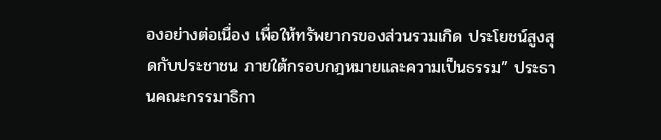องอย่างต่อเนื่อง เพื่อให้ทรัพยากรของส่วนรวมเกิด ประโยชน์สูงสุดกับประชาชน ภายใต้กรอบกฎหมายและความเป็นธรรม” ประธานคณะกรรมาธิกา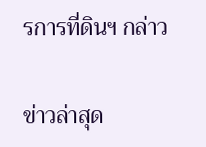รการที่ดินฯ กล่าว

ข่าวล่าสุด